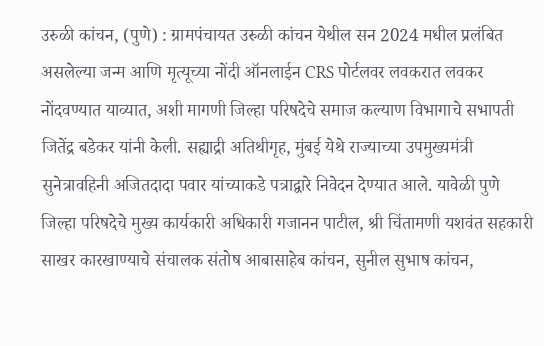उरुळी कांचन, (पुणे) : ग्रामपंचायत उरुळी कांचन येथील सन 2024 मधील प्रलंबित असलेल्या जन्म आणि मृत्यूच्या नोंदी ऑनलाईन CRS पोर्टलवर लवकरात लवकर नोंदवण्यात याव्यात, अशी मागणी जिल्हा परिषदेचे समाज कल्याण विभागाचे सभापती जितेंद्र बडेकर यांनी केली. सह्याद्री अतिथीगृह, मुंबई येथे राज्याच्या उपमुख्यमंत्री सुनेत्रावहिनी अजितदादा पवार यांच्याकडे पत्राद्वारे निवेदन देण्यात आले. यावेळी पुणे जिल्हा परिषदेचे मुख्य कार्यकारी अधिकारी गजानन पाटील, श्री चिंतामणी यशवंत सहकारी साखर कारखाण्याचे संचालक संतोष आबासाहेब कांचन, सुनील सुभाष कांचन,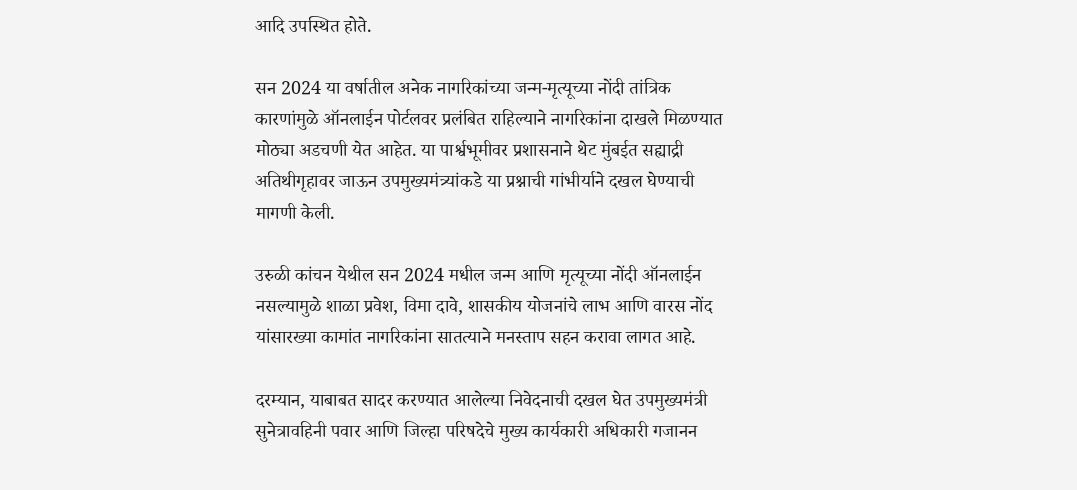आदि उपस्थित होते.

सन 2024 या वर्षातील अनेक नागरिकांच्या जन्म-मृत्यूच्या नोंदी तांत्रिक कारणांमुळे ऑनलाईन पोर्टलवर प्रलंबित राहिल्याने नागरिकांना दाखले मिळण्यात मोठ्या अडचणी येत आहेत. या पार्श्वभूमीवर प्रशासनाने थेट मुंबईत सह्याद्री अतिथीगृहावर जाऊन उपमुख्यमंत्र्यांकडे या प्रश्नाची गांभीर्याने दखल घेण्याची मागणी केली.

उरुळी कांचन येथील सन 2024 मधील जन्म आणि मृत्यूच्या नोंदी ऑनलाईन नसल्यामुळे शाळा प्रवेश, विमा दावे, शासकीय योजनांचे लाभ आणि वारस नोंद यांसारख्या कामांत नागरिकांना सातत्याने मनस्ताप सहन करावा लागत आहे.

दरम्यान, याबाबत सादर करण्यात आलेल्या निवेदनाची दखल घेत उपमुख्यमंत्री सुनेत्रावहिनी पवार आणि जिल्हा परिषदेचे मुख्य कार्यकारी अधिकारी गजानन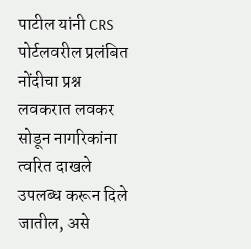पाटील यांनी CRS पोर्टलवरील प्रलंबित नोंदीचा प्रश्न लवकरात लवकर सोडून नागरिकांना त्वरित दाखले उपलब्ध करून दिले जातील, असे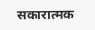सकारात्मक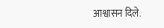आश्वासन दिले.